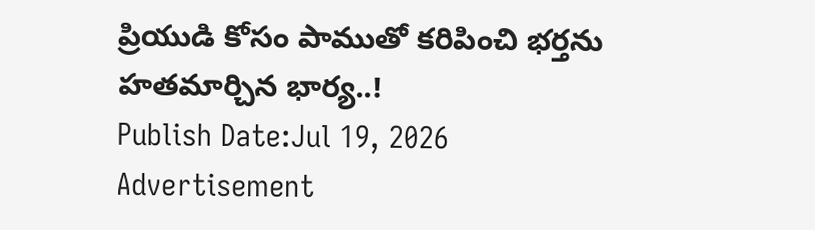ప్రియుడి కోసం పాముతో కరిపించి భర్తను హతమార్చిన భార్య..!
Publish Date:Jul 19, 2026
Advertisement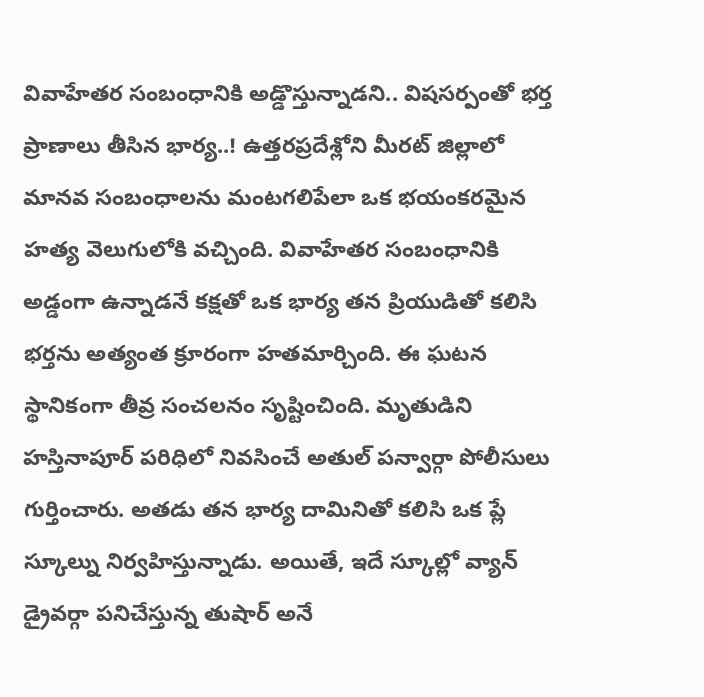వివాహేతర సంబంధానికి అడ్డొస్తున్నాడని.. విషసర్పంతో భర్త ప్రాణాలు తీసిన భార్య..! ఉత్తరప్రదేశ్లోని మీరట్ జిల్లాలో మానవ సంబంధాలను మంటగలిపేలా ఒక భయంకరమైన హత్య వెలుగులోకి వచ్చింది. వివాహేతర సంబంధానికి అడ్డంగా ఉన్నాడనే కక్షతో ఒక భార్య తన ప్రియుడితో కలిసి భర్తను అత్యంత క్రూరంగా హతమార్చింది. ఈ ఘటన స్థానికంగా తీవ్ర సంచలనం సృష్టించింది. మృతుడిని హస్తినాపూర్ పరిధిలో నివసించే అతుల్ పన్వార్గా పోలీసులు గుర్తించారు. అతడు తన భార్య దామినితో కలిసి ఒక ప్లే స్కూల్ను నిర్వహిస్తున్నాడు. అయితే, ఇదే స్కూల్లో వ్యాన్ డ్రైవర్గా పనిచేస్తున్న తుషార్ అనే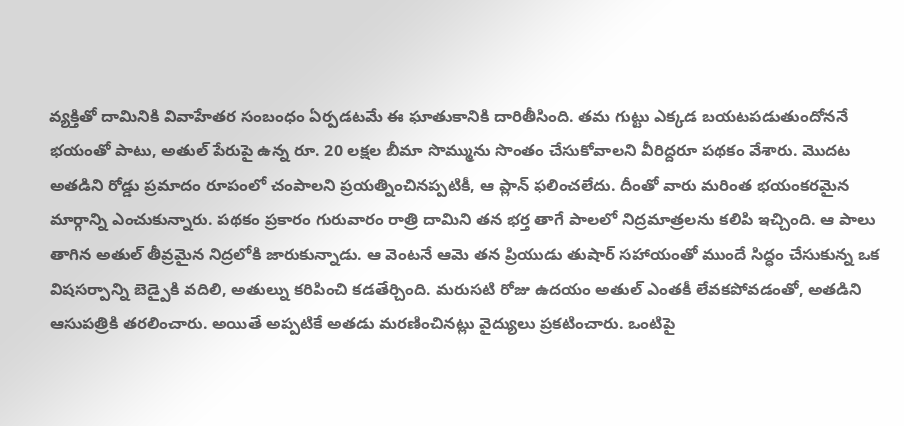వ్యక్తితో దామినికి వివాహేతర సంబంధం ఏర్పడటమే ఈ ఘాతుకానికి దారితీసింది. తమ గుట్టు ఎక్కడ బయటపడుతుందోననే భయంతో పాటు, అతుల్ పేరుపై ఉన్న రూ. 20 లక్షల బీమా సొమ్మును సొంతం చేసుకోవాలని వీరిద్దరూ పథకం వేశారు. మొదట అతడిని రోడ్డు ప్రమాదం రూపంలో చంపాలని ప్రయత్నించినప్పటికీ, ఆ ప్లాన్ ఫలించలేదు. దీంతో వారు మరింత భయంకరమైన మార్గాన్ని ఎంచుకున్నారు. పథకం ప్రకారం గురువారం రాత్రి దామిని తన భర్త తాగే పాలలో నిద్రమాత్రలను కలిపి ఇచ్చింది. ఆ పాలు తాగిన అతుల్ తీవ్రమైన నిద్రలోకి జారుకున్నాడు. ఆ వెంటనే ఆమె తన ప్రియుడు తుషార్ సహాయంతో ముందే సిద్ధం చేసుకున్న ఒక విషసర్పాన్ని బెడ్పైకి వదిలి, అతుల్ను కరిపించి కడతేర్చింది. మరుసటి రోజు ఉదయం అతుల్ ఎంతకీ లేవకపోవడంతో, అతడిని ఆసుపత్రికి తరలించారు. అయితే అప్పటికే అతడు మరణించినట్లు వైద్యులు ప్రకటించారు. ఒంటిపై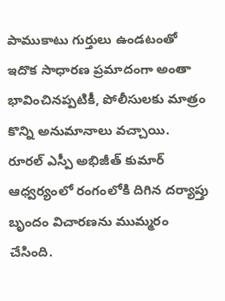పాముకాటు గుర్తులు ఉండటంతో ఇదొక సాధారణ ప్రమాదంగా అంతా భావించినప్పటికీ, పోలీసులకు మాత్రం కొన్ని అనుమానాలు వచ్చాయి. రూరల్ ఎస్పీ అభిజీత్ కుమార్ ఆధ్వర్యంలో రంగంలోకి దిగిన దర్యాప్తు బృందం విచారణను ముమ్మరం చేసింది.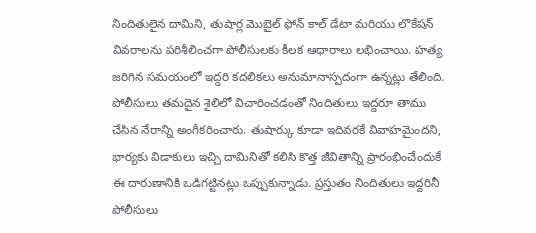నిందితులైన దామిని, తుషార్ల మొబైల్ ఫోన్ కాల్ డేటా మరియు లొకేషన్ వివరాలను పరిశీలించగా పోలీసులకు కీలక ఆధారాలు లభించాయి. హత్య జరిగిన సమయంలో ఇద్దరి కదలికలు అనుమానాస్పదంగా ఉన్నట్లు తేలింది. పోలీసులు తమదైన శైలిలో విచారించడంతో నిందితులు ఇద్దరూ తాము చేసిన నేరాన్ని అంగీకరించారు. తుషార్కు కూడా ఇదివరకే వివాహమైందని, భార్యకు విడాకులు ఇచ్చి దామినితో కలిసి కొత్త జీవితాన్ని ప్రారంభించేందుకే ఈ దారుణానికి ఒడిగట్టినట్లు ఒప్పుకున్నాడు. ప్రస్తుతం నిందితులు ఇద్దరినీ పోలీసులు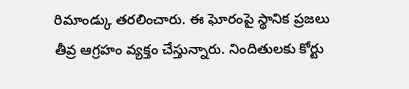రిమాండ్కు తరలించారు. ఈ ఘోరంపై స్థానిక ప్రజలు తీవ్ర ఆగ్రహం వ్యక్తం చేస్తున్నారు. నిందితులకు కోర్టు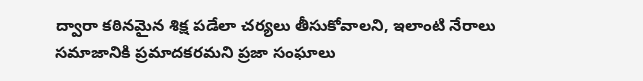ద్వారా కఠినమైన శిక్ష పడేలా చర్యలు తీసుకోవాలని, ఇలాంటి నేరాలు సమాజానికి ప్రమాదకరమని ప్రజా సంఘాలు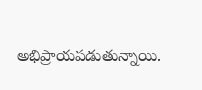అభిప్రాయపడుతున్నాయి.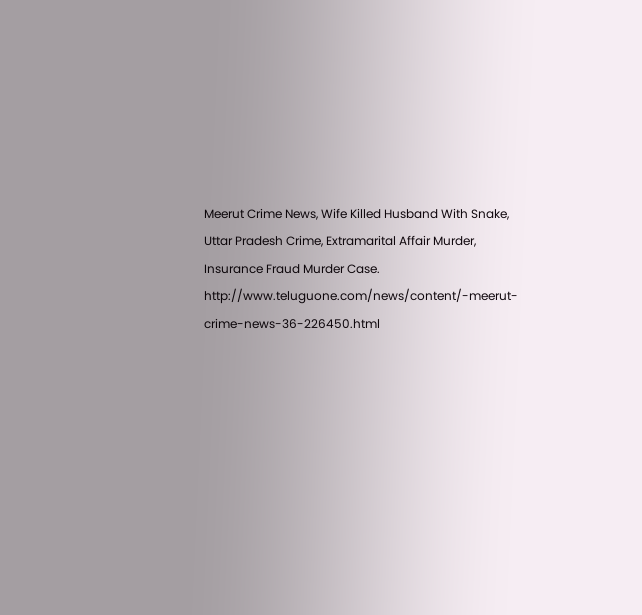Meerut Crime News, Wife Killed Husband With Snake, Uttar Pradesh Crime, Extramarital Affair Murder, Insurance Fraud Murder Case.
http://www.teluguone.com/news/content/-meerut-crime-news-36-226450.html